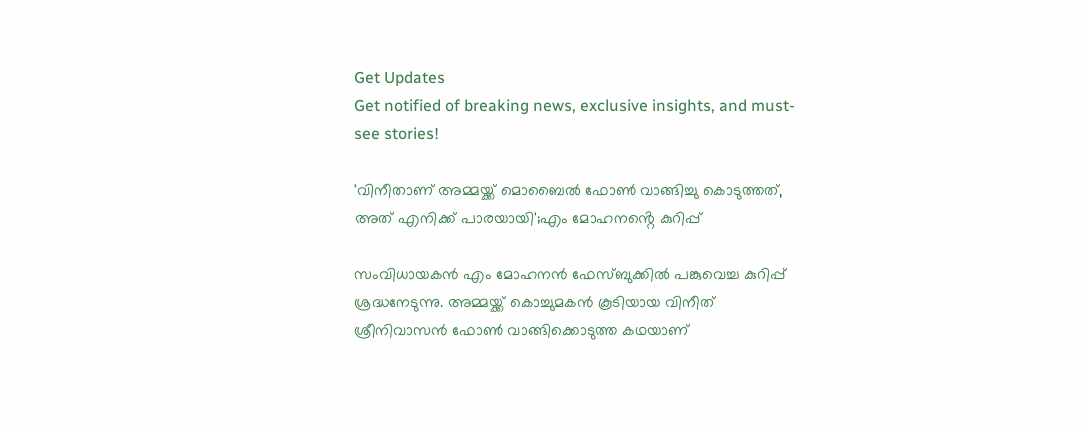Get Updates
Get notified of breaking news, exclusive insights, and must-see stories!

'വിനീതാണ് അമ്മയ്ക്ക് മൊബൈൽ ഫോൺ വാങ്ങിച്ചു കൊടുത്തത്, അത് എനിക്ക് പാരയായി';എം മോഹനൻ്റെ കുറിപ്പ്

സംവിധായകൻ എം മോഹനൻ ഫേസ്ബുക്കിൽ പങ്കുവെച്ച കുറിപ്പ് ശ്രദ്ധനേടുന്നു. അമ്മയ്ക്ക് കൊച്ചുമകൻ കൂടിയായ വിനീത് ശ്രീനിവാസൻ ഫോണ്‍ വാങ്ങിക്കൊടുത്ത കഥയാണ്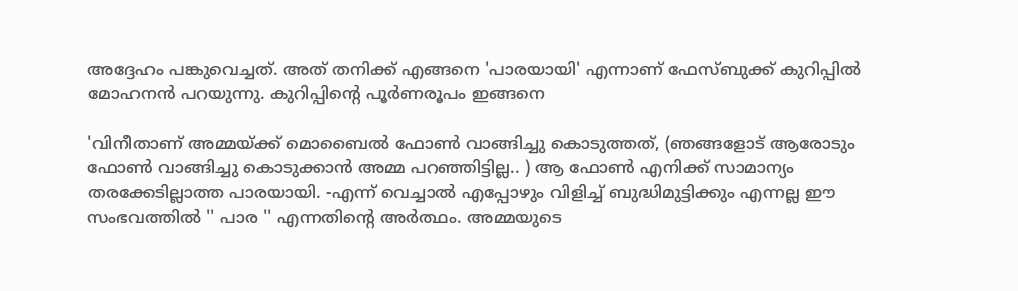അദ്ദേഹം പങ്കുവെച്ചത്. അത് തനിക്ക് എങ്ങനെ 'പാരയായി' എന്നാണ് ഫേസ്ബുക്ക് കുറിപ്പിൽ മോഹനൻ പറയുന്നു. കുറിപ്പിൻ്റെ പൂർണരൂപം ഇങ്ങനെ

'വിനീതാണ് അമ്മയ്ക്ക് മൊബൈൽ ഫോൺ വാങ്ങിച്ചു കൊടുത്തത്, (ഞങ്ങളോട് ആരോടും ഫോൺ വാങ്ങിച്ചു കൊടുക്കാൻ അമ്മ പറഞ്ഞിട്ടില്ല.. ) ആ ഫോൺ എനിക്ക് സാമാന്യം തരക്കേടില്ലാത്ത പാരയായി. -എന്ന് വെച്ചാൽ എപ്പോഴും വിളിച്ച് ബുദ്ധിമുട്ടിക്കും എന്നല്ല ഈ സംഭവത്തിൽ '' പാര '' എന്നതിന്റെ അർത്ഥം. അമ്മയുടെ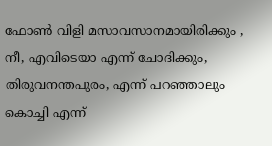ഫോൺ വിളി മസാവസാനമായിരിക്കും , നീ, എവിടെയാ എന്ന് ചോദിക്കും, തിരുവനന്തപുരം, എന്ന് പറഞ്ഞാലും കൊച്ചി എന്ന്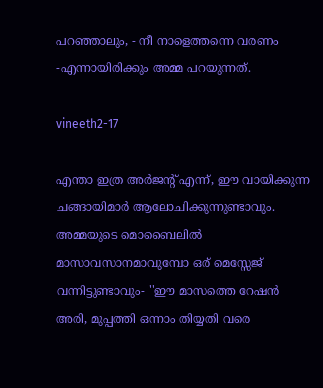പറഞ്ഞാലും, - നീ നാളെത്തന്നെ വരണം -എന്നായിരിക്കും അമ്മ പറയുന്നത്.

vineeth2-17

എന്താ ഇത്ര അർജന്റ് എന്ന്, ഈ വായിക്കുന്ന ചങ്ങായിമാർ ആലോചിക്കുന്നുണ്ടാവും. അമ്മയുടെ മൊബൈലിൽ മാസാവസാനമാവുമ്പോ ഒര് മെസ്സേജ് വന്നിട്ടുണ്ടാവും- ''ഈ മാസത്തെ റേഷൻ അരി, മുപ്പത്തി ഒന്നാം തിയ്യതി വരെ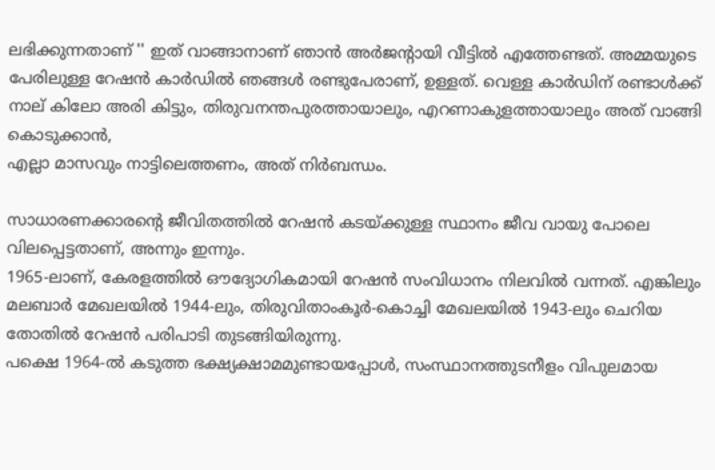ലഭിക്കുന്നതാണ് '' ഇത് വാങ്ങാനാണ് ഞാൻ അർജന്റായി വീട്ടിൽ എത്തേണ്ടത്. അമ്മയുടെ പേരിലുള്ള റേഷൻ കാർഡിൽ ഞങ്ങൾ രണ്ടുപേരാണ്, ഉള്ളത്. വെള്ള കാർഡിന് രണ്ടാൾക്ക് നാല് കിലോ അരി കിട്ടും, തിരുവനന്തപുരത്തായാലും, എറണാകുളത്തായാലും അത് വാങ്ങി കൊടുക്കാൻ,
എല്ലാ മാസവും നാട്ടിലെത്തണം, അത്‌ നിർബന്ധം.

സാധാരണക്കാരന്റെ ജീവിതത്തിൽ റേഷൻ കടയ്ക്കുള്ള സ്ഥാനം ജീവ വായു പോലെ വിലപ്പെട്ടതാണ്, അന്നും ഇന്നും.
1965-ലാണ്, കേരളത്തിൽ ഔദ്യോഗികമായി റേഷൻ സംവിധാനം നിലവിൽ വന്നത്. എങ്കിലും മലബാർ മേഖലയിൽ 1944-ലും, തിരുവിതാംകൂർ-കൊച്ചി മേഖലയിൽ 1943-ലും ചെറിയ തോതിൽ റേഷൻ പരിപാടി തുടങ്ങിയിരുന്നു.
പക്ഷെ 1964-ൽ കടുത്ത ഭക്ഷ്യക്ഷാമമുണ്ടായപ്പോൾ, സംസ്ഥാനത്തുടനീളം വിപുലമായ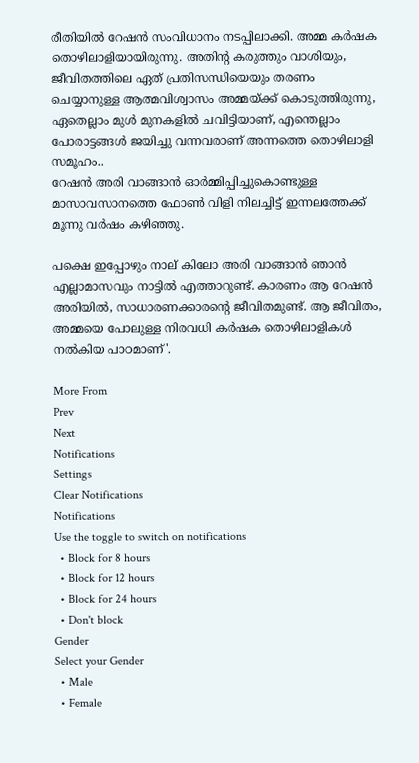രീതിയിൽ റേഷൻ സംവിധാനം നടപ്പിലാക്കി. അമ്മ കർഷക തൊഴിലാളിയായിരുന്നു. അതിന്റ കരുത്തും വാശിയും, ജീവിതത്തിലെ ഏത് പ്രതിസന്ധിയെയും തരണം ചെയ്യാനുള്ള ആത്മവിശ്വാസം അമ്മയ്ക്ക് കൊടുത്തിരുന്നു, ഏതെല്ലാം മുൾ മുനകളിൽ ചവിട്ടിയാണ്, എന്തെല്ലാം പോരാട്ടങ്ങൾ ജയിച്ചു വന്നവരാണ് അന്നത്തെ തൊഴിലാളി സമൂഹം..
റേഷൻ അരി വാങ്ങാൻ ഓർമ്മിപ്പിച്ചുകൊണ്ടുള്ള മാസാവസാനത്തെ ഫോൺ വിളി നിലച്ചിട്ട് ഇന്നലത്തേക്ക് മൂന്നു വർഷം കഴിഞ്ഞു.

പക്ഷെ ഇപ്പോഴും നാല് കിലോ അരി വാങ്ങാൻ ഞാൻ എല്ലാമാസവും നാട്ടിൽ എത്താറുണ്ട്. കാരണം ആ റേഷൻ അരിയിൽ, സാധാരണക്കാരന്റെ ജീവിതമുണ്ട്. ആ ജീവിതം, അമ്മയെ പോലുള്ള നിരവധി കർഷക തൊഴിലാളികൾ
നൽകിയ പാഠമാണ്'.

More From
Prev
Next
Notifications
Settings
Clear Notifications
Notifications
Use the toggle to switch on notifications
  • Block for 8 hours
  • Block for 12 hours
  • Block for 24 hours
  • Don't block
Gender
Select your Gender
  • Male
  • Female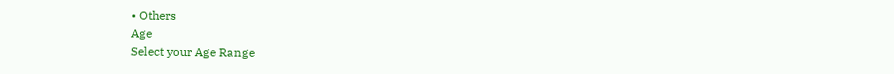• Others
Age
Select your Age Range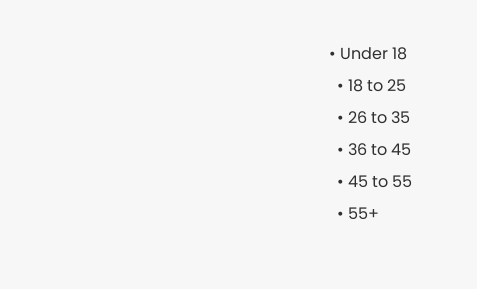• Under 18
  • 18 to 25
  • 26 to 35
  • 36 to 45
  • 45 to 55
  • 55+